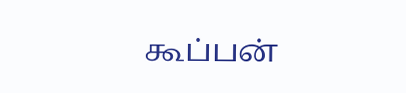கூப்பன்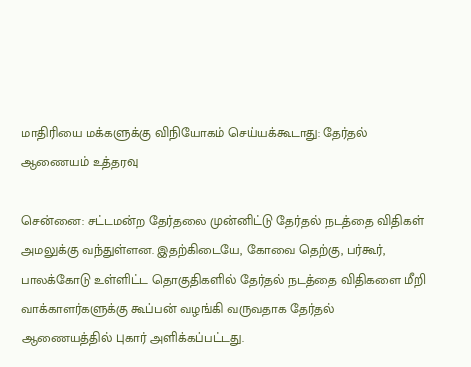மாதிரியை மக்களுக்கு விநியோகம் செய்யக்கூடாது: தேர்தல் ஆணையம் உத்தரவு

சென்னை: சட்டமன்ற தேர்தலை முன்னிட்டு தேர்தல் நடத்தை விதிகள் அமலுக்கு வந்துள்ளன. இதற்கிடையே, கோவை தெற்கு, பர்கூர், பாலக்கோடு உள்ளிட்ட தொகுதிகளில் தேர்தல் நடத்தை விதிகளை மீறி வாக்காளர்களுக்கு கூப்பன் வழங்கி வருவதாக தேர்தல் ஆணையத்தில் புகார் அளிக்கப்பட்டது.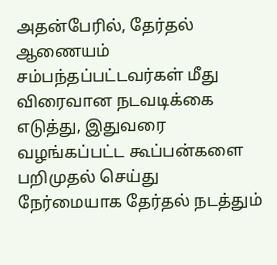அதன்பேரில், தேர்தல் ஆணையம் சம்பந்தப்பட்டவர்கள் மீது விரைவான நடவடிக்கை எடுத்து, இதுவரை வழங்கப்பட்ட கூப்பன்களை பறிமுதல் செய்து நேர்மையாக தேர்தல் நடத்தும்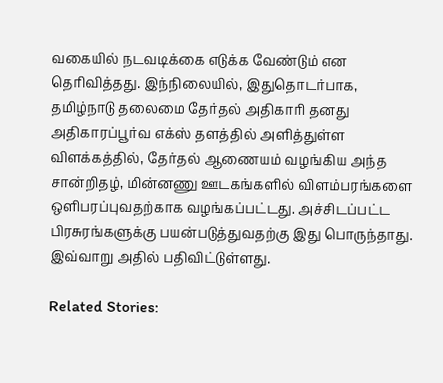வகையில் நடவடிக்கை எடுக்க வேண்டும் என தெரிவித்தது. இந்நிலையில், இதுதொடர்பாக, தமிழ்நாடு தலைமை தேர்தல் அதிகாரி தனது அதிகாரப்பூர்வ எக்ஸ் தளத்தில் அளித்துள்ள விளக்கத்தில், தேர்தல் ஆணையம் வழங்கிய அந்த சான்றிதழ், மின்னணு ஊடகங்களில் விளம்பரங்களை ஒளிபரப்புவதற்காக வழங்கப்பட்டது. அச்சிடப்பட்ட பிரசுரங்களுக்கு பயன்படுத்துவதற்கு இது பொருந்தாது. இவ்வாறு அதில் பதிவிட்டுள்ளது.

Related Stories: